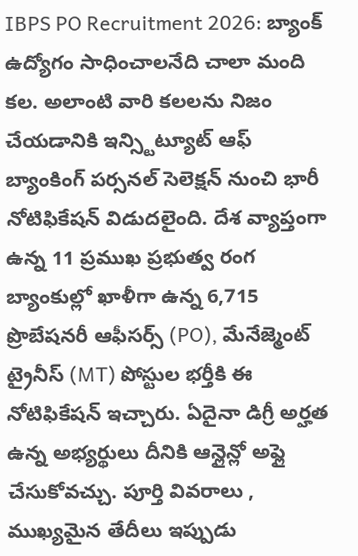IBPS PO Recruitment 2026: బ్యాంక్ ఉద్యోగం సాధించాలనేది చాలా మంది కల. అలాంటి వారి కలలను నిజం చేయడానికి ఇన్స్టిట్యూట్ ఆఫ్ బ్యాంకింగ్ పర్సనల్ సెలెక్షన్ నుంచి భారీ నోటిఫికేషన్ విడుదలైంది. దేశ వ్యాప్తంగా ఉన్న 11 ప్రముఖ ప్రభుత్వ రంగ బ్యాంకుల్లో ఖాళీగా ఉన్న 6,715 ప్రొబేషనరీ ఆఫీసర్స్ (PO), మేనేజ్మెంట్ ట్రైనీస్ (MT) పోస్టుల భర్తీకి ఈ నోటిఫికేషన్ ఇచ్చారు. ఏదైనా డిగ్రీ అర్హత ఉన్న అభ్యర్థులు దీనికి ఆన్లైన్లో అప్లై చేసుకోవచ్చు. పూర్తి వివరాలు , ముఖ్యమైన తేదీలు ఇప్పుడు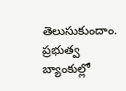తెలుసుకుందాం.
ప్రభుత్వ బ్యాంకుల్లో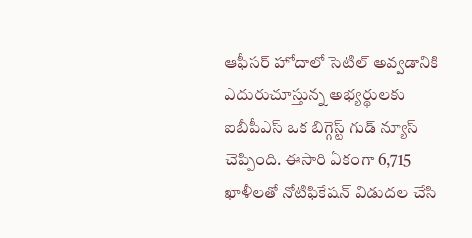ఆఫీసర్ హోదాలో సెటిల్ అవ్వడానికి ఎదురుచూస్తున్న అభ్యర్థులకు ఐబీపీఎస్ ఒక బిగ్గెస్ట్ గుడ్ న్యూస్ చెప్పింది. ఈసారి ఏకంగా 6,715 ఖాళీలతో నోటిఫికేషన్ విడుదల చేసి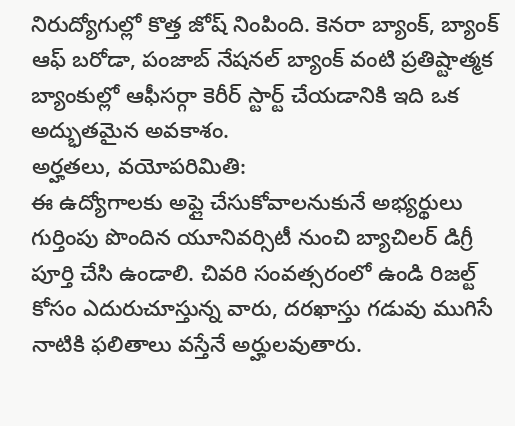నిరుద్యోగుల్లో కొత్త జోష్ నింపింది. కెనరా బ్యాంక్, బ్యాంక్ ఆఫ్ బరోడా, పంజాబ్ నేషనల్ బ్యాంక్ వంటి ప్రతిష్టాత్మక బ్యాంకుల్లో ఆఫీసర్గా కెరీర్ స్టార్ట్ చేయడానికి ఇది ఒక అద్భుతమైన అవకాశం.
అర్హతలు, వయోపరిమితి:
ఈ ఉద్యోగాలకు అప్లై చేసుకోవాలనుకునే అభ్యర్థులు గుర్తింపు పొందిన యూనివర్సిటీ నుంచి బ్యాచిలర్ డిగ్రీ పూర్తి చేసి ఉండాలి. చివరి సంవత్సరంలో ఉండి రిజల్ట్ కోసం ఎదురుచూస్తున్న వారు, దరఖాస్తు గడువు ముగిసే నాటికి ఫలితాలు వస్తేనే అర్హులవుతారు.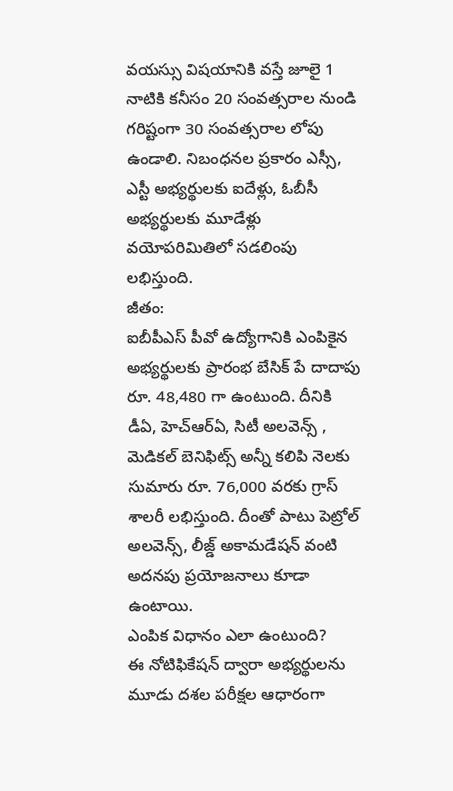వయస్సు విషయానికి వస్తే జూలై 1 నాటికి కనీసం 20 సంవత్సరాల నుండి గరిష్టంగా 30 సంవత్సరాల లోపు ఉండాలి. నిబంధనల ప్రకారం ఎస్సీ, ఎస్టీ అభ్యర్థులకు ఐదేళ్లు, ఓబీసీ అభ్యర్థులకు మూడేళ్లు వయోపరిమితిలో సడలింపు లభిస్తుంది.
జీతం:
ఐబీపీఎస్ పీవో ఉద్యోగానికి ఎంపికైన అభ్యర్థులకు ప్రారంభ బేసిక్ పే దాదాపు రూ. 48,480 గా ఉంటుంది. దీనికి డీఏ, హెచ్ఆర్ఏ, సిటీ అలవెన్స్ , మెడికల్ బెనిఫిట్స్ అన్నీ కలిపి నెలకు సుమారు రూ. 76,000 వరకు గ్రాస్ శాలరీ లభిస్తుంది. దీంతో పాటు పెట్రోల్ అలవెన్స్, లీజ్డ్ అకామడేషన్ వంటి అదనపు ప్రయోజనాలు కూడా ఉంటాయి.
ఎంపిక విధానం ఎలా ఉంటుంది?
ఈ నోటిఫికేషన్ ద్వారా అభ్యర్థులను మూడు దశల పరీక్షల ఆధారంగా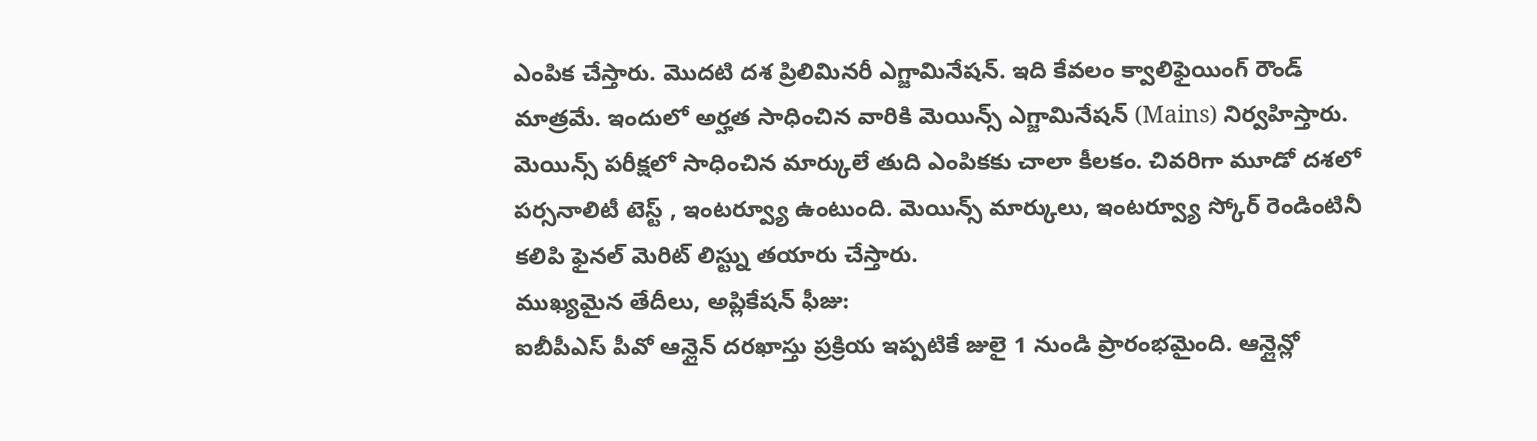ఎంపిక చేస్తారు. మొదటి దశ ప్రిలిమినరీ ఎగ్జామినేషన్. ఇది కేవలం క్వాలిఫైయింగ్ రౌండ్ మాత్రమే. ఇందులో అర్హత సాధించిన వారికి మెయిన్స్ ఎగ్జామినేషన్ (Mains) నిర్వహిస్తారు. మెయిన్స్ పరీక్షలో సాధించిన మార్కులే తుది ఎంపికకు చాలా కీలకం. చివరిగా మూడో దశలో పర్సనాలిటీ టెస్ట్ , ఇంటర్వ్యూ ఉంటుంది. మెయిన్స్ మార్కులు, ఇంటర్వ్యూ స్కోర్ రెండింటినీ కలిపి ఫైనల్ మెరిట్ లిస్ట్ను తయారు చేస్తారు.
ముఖ్యమైన తేదీలు, అప్లికేషన్ ఫీజు:
ఐబీపీఎస్ పీవో ఆన్లైన్ దరఖాస్తు ప్రక్రియ ఇప్పటికే జులై 1 నుండి ప్రారంభమైంది. ఆన్లైన్లో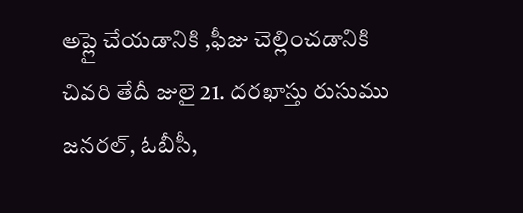అప్లై చేయడానికి ,ఫీజు చెల్లించడానికి చివరి తేదీ జులై 21. దరఖాస్తు రుసుము జనరల్, ఓబీసీ,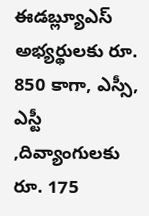ఈడబ్ల్యూఎస్ అభ్యర్థులకు రూ. 850 కాగా, ఎస్సీ, ఎస్టీ ,దివ్యాంగులకు రూ. 175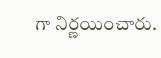గా నిర్ణయించారు.